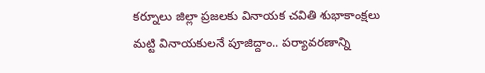కర్నూలు జిల్లా ప్రజలకు వినాయక చవితి శుభాకాంక్షలు
మట్టి వినాయకులనే పూజిద్దాం.. పర్యావరణాన్ని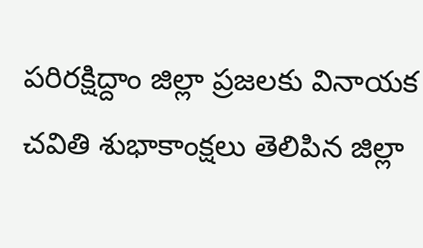పరిరక్షిద్దాం జిల్లా ప్రజలకు వినాయక చవితి శుభాకాంక్షలు తెలిపిన జిల్లా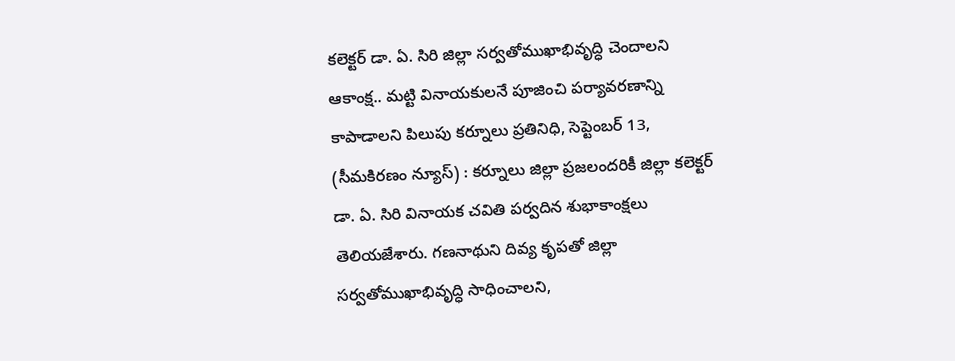కలెక్టర్ డా. ఏ. సిరి జిల్లా సర్వతోముఖాభివృద్ధి చెందాలని ఆకాంక్ష.. మట్టి వినాయకులనే పూజించి పర్యావరణాన్ని కాపాడాలని పిలుపు కర్నూలు ప్రతినిధి, సెప్టెంబర్ 13, (సీమకిరణం న్యూస్) : కర్నూలు జిల్లా ప్రజలందరికీ జిల్లా కలెక్టర్ డా. ఏ. సిరి వినాయక చవితి పర్వదిన శుభాకాంక్షలు తెలియజేశారు. గణనాథుని దివ్య కృపతో జిల్లా సర్వతోముఖాభివృద్ధి సాధించాలని,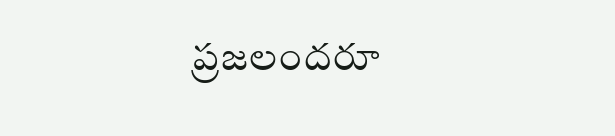ప్రజలందరూ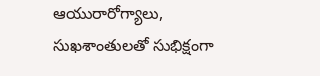ఆయురారోగ్యాలు, సుఖశాంతులతో సుభిక్షంగా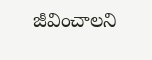జీవించాలని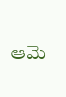ఆమె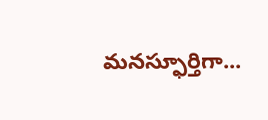మనస్ఫూర్తిగా...